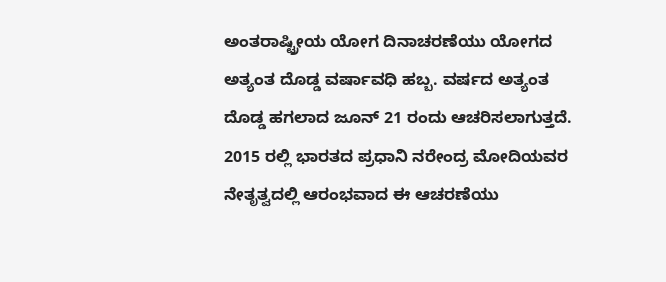ಅಂತರಾಷ್ಟ್ರೀಯ ಯೋಗ ದಿನಾಚರಣೆಯು ಯೋಗದ ಅತ್ಯಂತ ದೊಡ್ಡ ವರ್ಷಾವಧಿ ಹಬ್ಬ. ವರ್ಷದ ಅತ್ಯಂತ ದೊಡ್ಡ ಹಗಲಾದ ಜೂನ್ 21 ರಂದು ಆಚರಿಸಲಾಗುತ್ತದೆ. 2015 ರಲ್ಲಿ ಭಾರತದ ಪ್ರಧಾನಿ ನರೇಂದ್ರ ಮೋದಿಯವರ ನೇತೃತ್ವದಲ್ಲಿ ಆರಂಭವಾದ ಈ ಆಚರಣೆಯು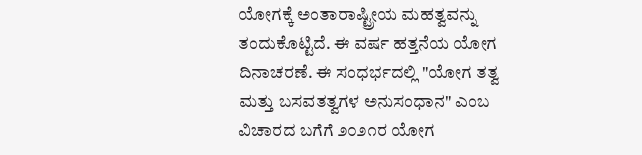ಯೋಗಕ್ಕೆ ಅಂತಾರಾಷ್ಟ್ರೀಯ ಮಹತ್ವವನ್ನು ತಂದುಕೊಟ್ಟಿದೆ. ಈ ವರ್ಷ ಹತ್ತನೆಯ ಯೋಗ ದಿನಾಚರಣೆ. ಈ ಸಂಧರ್ಭದಲ್ಲಿ "ಯೋಗ ತತ್ವ ಮತ್ತು ಬಸವತತ್ವಗಳ ಅನುಸಂಧಾನ" ಎಂಬ ವಿಚಾರದ ಬಗೆಗೆ ೨೦೨೧ರ ಯೋಗ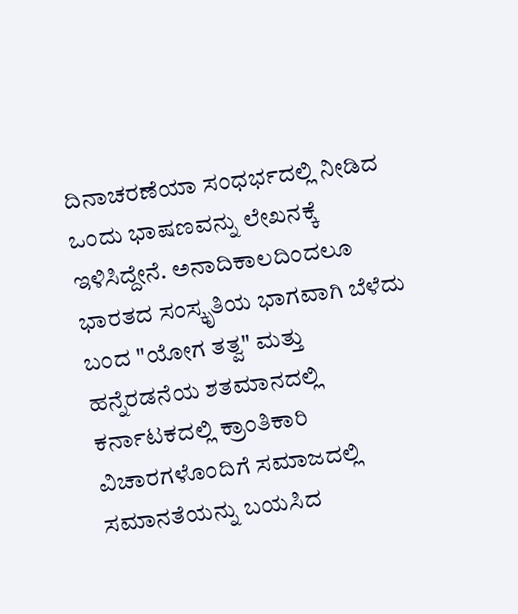ದಿನಾಚರಣೆಯಾ ಸಂಧರ್ಭದಲ್ಲಿ ನೀಡಿದ ಒಂದು ಭಾಷಣವನ್ನು ಲೇಖನಕ್ಕೆ ಇಳಿಸಿದ್ದೇನೆ. ಅನಾದಿಕಾಲದಿಂದಲೂ ಭಾರತದ ಸಂಸ್ಕೃತಿಯ ಭಾಗವಾಗಿ ಬೆಳೆದು ಬಂದ "ಯೋಗ ತತ್ವ" ಮತ್ತು ಹನ್ನೆರಡನೆಯ ಶತಮಾನದಲ್ಲಿ ಕರ್ನಾಟಕದಲ್ಲಿ ಕ್ರಾಂತಿಕಾರಿ ವಿಚಾರಗಳೊಂದಿಗೆ ಸಮಾಜದಲ್ಲಿ ಸಮಾನತೆಯನ್ನು ಬಯಸಿದ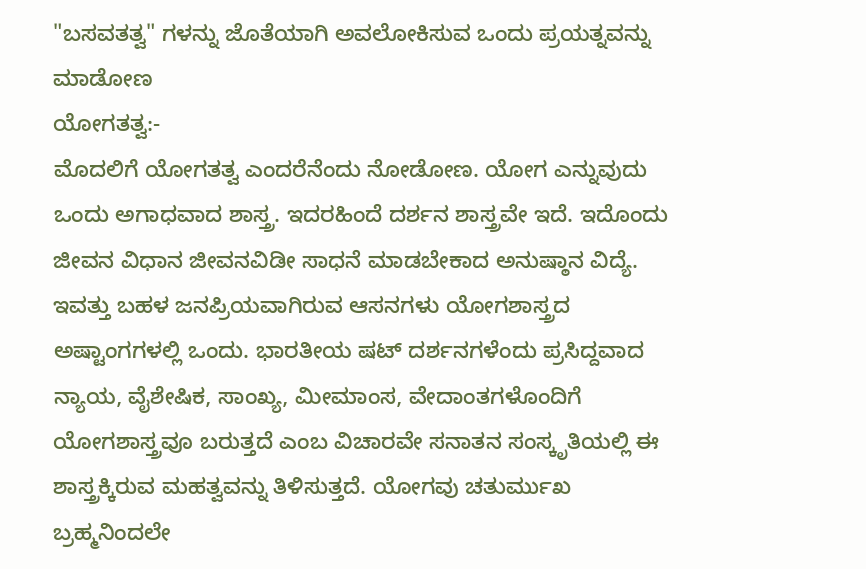"ಬಸವತತ್ವ" ಗಳನ್ನು ಜೊತೆಯಾಗಿ ಅವಲೋಕಿಸುವ ಒಂದು ಪ್ರಯತ್ನವನ್ನು ಮಾಡೋಣ
ಯೋಗತತ್ವ:-
ಮೊದಲಿಗೆ ಯೋಗತತ್ವ ಎಂದರೆನೆಂದು ನೋಡೋಣ. ಯೋಗ ಎನ್ನುವುದು ಒಂದು ಅಗಾಧವಾದ ಶಾಸ್ತ್ರ. ಇದರಹಿಂದೆ ದರ್ಶನ ಶಾಸ್ತ್ರವೇ ಇದೆ. ಇದೊಂದು ಜೀವನ ವಿಧಾನ ಜೀವನವಿಡೀ ಸಾಧನೆ ಮಾಡಬೇಕಾದ ಅನುಷ್ಠಾನ ವಿದ್ಯೆ. ಇವತ್ತು ಬಹಳ ಜನಪ್ರಿಯವಾಗಿರುವ ಆಸನಗಳು ಯೋಗಶಾಸ್ತ್ರದ ಅಷ್ಟಾಂಗಗಳಲ್ಲಿ ಒಂದು. ಭಾರತೀಯ ಷಟ್ ದರ್ಶನಗಳೆಂದು ಪ್ರಸಿದ್ದವಾದ ನ್ಯಾಯ, ವೈಶೇಷಿಕ, ಸಾಂಖ್ಯ, ಮೀಮಾಂಸ, ವೇದಾಂತಗಳೊಂದಿಗೆ ಯೋಗಶಾಸ್ತ್ರವೂ ಬರುತ್ತದೆ ಎಂಬ ವಿಚಾರವೇ ಸನಾತನ ಸಂಸ್ಕೃತಿಯಲ್ಲಿ ಈ ಶಾಸ್ತ್ರಕ್ಕಿರುವ ಮಹತ್ವವನ್ನು ತಿಳಿಸುತ್ತದೆ. ಯೋಗವು ಚತುರ್ಮುಖ ಬ್ರಹ್ಮನಿಂದಲೇ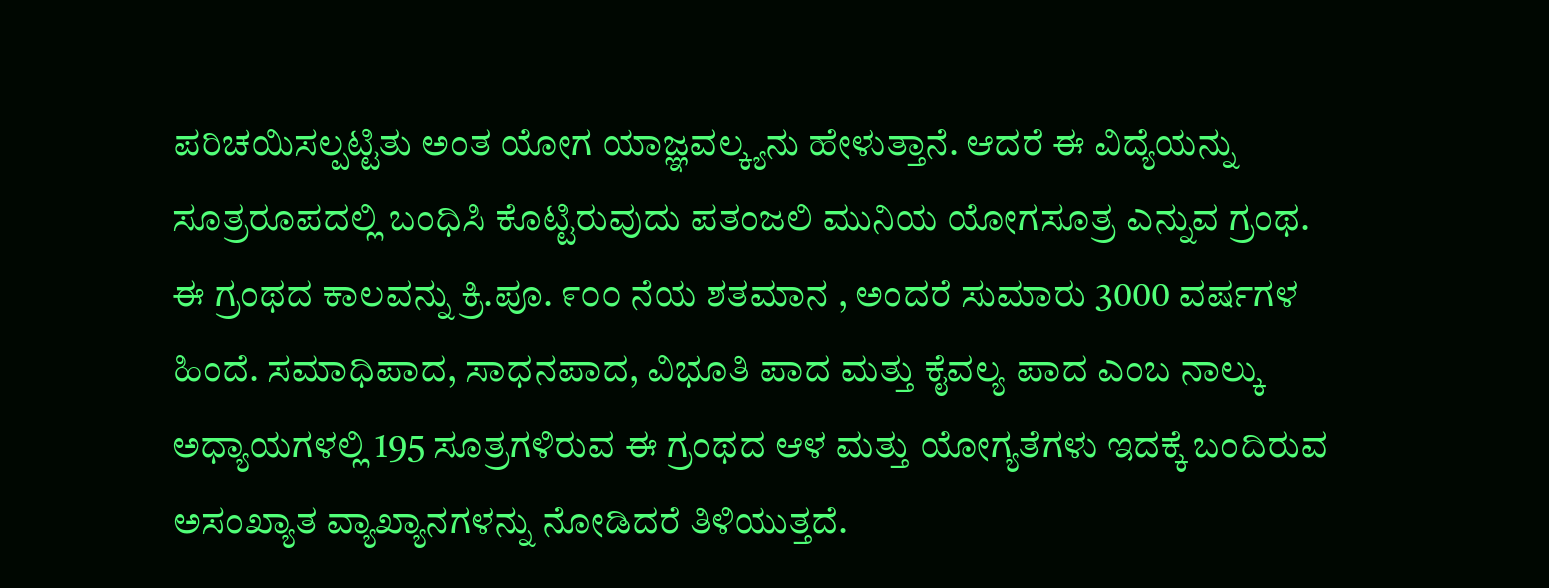ಪರಿಚಯಿಸಲ್ಪಟ್ಟಿತು ಅಂತ ಯೋಗ ಯಾಜ್ಞವಲ್ಕ್ಯನು ಹೇಳುತ್ತಾನೆ. ಆದರೆ ಈ ವಿದ್ಯೆಯನ್ನು ಸೂತ್ರರೂಪದಲ್ಲಿ ಬಂಧಿಸಿ ಕೊಟ್ಟಿರುವುದು ಪತಂಜಲಿ ಮುನಿಯ ಯೋಗಸೂತ್ರ ಎನ್ನುವ ಗ್ರಂಥ. ಈ ಗ್ರಂಥದ ಕಾಲವನ್ನು ಕ್ರಿ.ಪೂ. ೯೦೦ ನೆಯ ಶತಮಾನ , ಅಂದರೆ ಸುಮಾರು 3000 ವರ್ಷಗಳ ಹಿಂದೆ. ಸಮಾಧಿಪಾದ, ಸಾಧನಪಾದ, ವಿಭೂತಿ ಪಾದ ಮತ್ತು ಕೈವಲ್ಯ ಪಾದ ಎಂಬ ನಾಲ್ಕು ಅಧ್ಯಾಯಗಳಲ್ಲಿ 195 ಸೂತ್ರಗಳಿರುವ ಈ ಗ್ರಂಥದ ಆಳ ಮತ್ತು ಯೋಗ್ಯತೆಗಳು ಇದಕ್ಕೆ ಬಂದಿರುವ ಅಸಂಖ್ಯಾತ ವ್ಯಾಖ್ಯಾನಗಳನ್ನು ನೋಡಿದರೆ ತಿಳಿಯುತ್ತದೆ.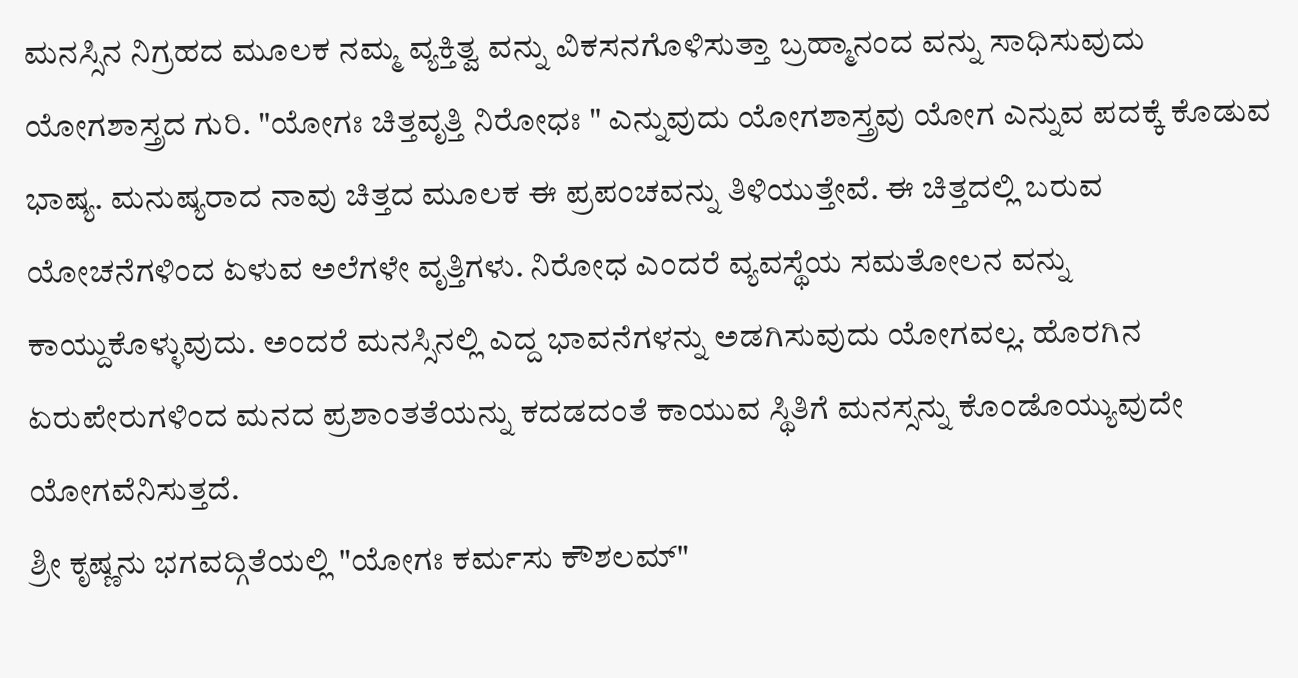ಮನಸ್ಸಿನ ನಿಗ್ರಹದ ಮೂಲಕ ನಮ್ಮ ವ್ಯಕ್ತಿತ್ವ ವನ್ನು ವಿಕಸನಗೊಳಿಸುತ್ತಾ ಬ್ರಹ್ಮಾನಂದ ವನ್ನು ಸಾಧಿಸುವುದು ಯೋಗಶಾಸ್ತ್ರದ ಗುರಿ. "ಯೋಗಃ ಚಿತ್ತವೃತ್ತಿ ನಿರೋಧಃ " ಎನ್ನುವುದು ಯೋಗಶಾಸ್ತ್ರವು ಯೋಗ ಎನ್ನುವ ಪದಕ್ಕೆ ಕೊಡುವ ಭಾಷ್ಯ. ಮನುಷ್ಯರಾದ ನಾವು ಚಿತ್ತದ ಮೂಲಕ ಈ ಪ್ರಪಂಚವನ್ನು ತಿಳಿಯುತ್ತೇವೆ. ಈ ಚಿತ್ತದಲ್ಲಿ ಬರುವ ಯೋಚನೆಗಳಿಂದ ಏಳುವ ಅಲೆಗಳೇ ವೃತ್ತಿಗಳು. ನಿರೋಧ ಎಂದರೆ ವ್ಯವಸ್ಥೆಯ ಸಮತೋಲನ ವನ್ನು ಕಾಯ್ದುಕೊಳ್ಳುವುದು. ಅಂದರೆ ಮನಸ್ಸಿನಲ್ಲಿ ಎದ್ದ ಭಾವನೆಗಳನ್ನು ಅಡಗಿಸುವುದು ಯೋಗವಲ್ಲ. ಹೊರಗಿನ ಏರುಪೇರುಗಳಿಂದ ಮನದ ಪ್ರಶಾಂತತೆಯನ್ನು ಕದಡದಂತೆ ಕಾಯುವ ಸ್ಥಿತಿಗೆ ಮನಸ್ಸನ್ನು ಕೊಂಡೊಯ್ಯುವುದೇ ಯೋಗವೆನಿಸುತ್ತದೆ.
ಶ್ರೀ ಕೃಷ್ಣನು ಭಗವದ್ಗಿತೆಯಲ್ಲಿ "ಯೋಗಃ ಕರ್ಮಸು ಕೌಶಲಮ್"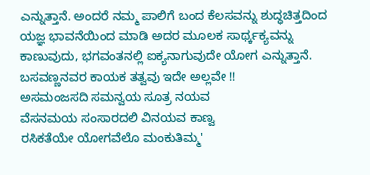ಎನ್ನುತ್ತಾನೆ. ಅಂದರೆ ನಮ್ಮ ಪಾಲಿಗೆ ಬಂದ ಕೆಲಸವನ್ನು ಶುದ್ಧಚಿತ್ತದಿಂದ ಯಜ್ಞ ಭಾವನೆಯಿಂದ ಮಾಡಿ ಅದರ ಮೂಲಕ ಸಾರ್ಥ್ಕಕ್ಯವನ್ನು ಕಾಣುವುದು, ಭಗವಂತನಲ್ಲಿ ಐಕ್ಯನಾಗುವುದೇ ಯೋಗ ಎನ್ನುತ್ತಾನೆ. ಬಸವಣ್ಣನವರ ಕಾಯಕ ತತ್ವವು ಇದೇ ಅಲ್ಲವೇ !!
ಅಸಮಂಜಸದಿ ಸಮನ್ವಯ ಸೂತ್ರ ನಯವ
ವೆಸನಮಯ ಸಂಸಾರದಲಿ ವಿನಯವ ಕಾಣ್ವ
ರಸಿಕತೆಯೇ ಯೋಗವೆಲೊ ಮಂಕುತಿಮ್ಮ'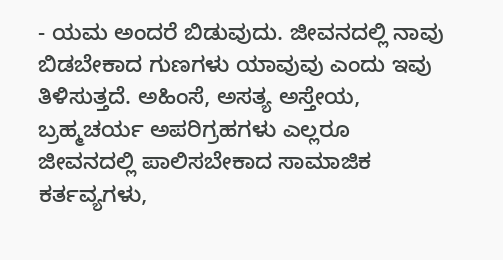- ಯಮ ಅಂದರೆ ಬಿಡುವುದು. ಜೀವನದಲ್ಲಿ ನಾವು ಬಿಡಬೇಕಾದ ಗುಣಗಳು ಯಾವುವು ಎಂದು ಇವು ತಿಳಿಸುತ್ತದೆ. ಅಹಿಂಸೆ, ಅಸತ್ಯ ಅಸ್ತೇಯ, ಬ್ರಹ್ಮಚರ್ಯ ಅಪರಿಗ್ರಹಗಳು ಎಲ್ಲರೂ ಜೀವನದಲ್ಲಿ ಪಾಲಿಸಬೇಕಾದ ಸಾಮಾಜಿಕ ಕರ್ತವ್ಯಗಳು,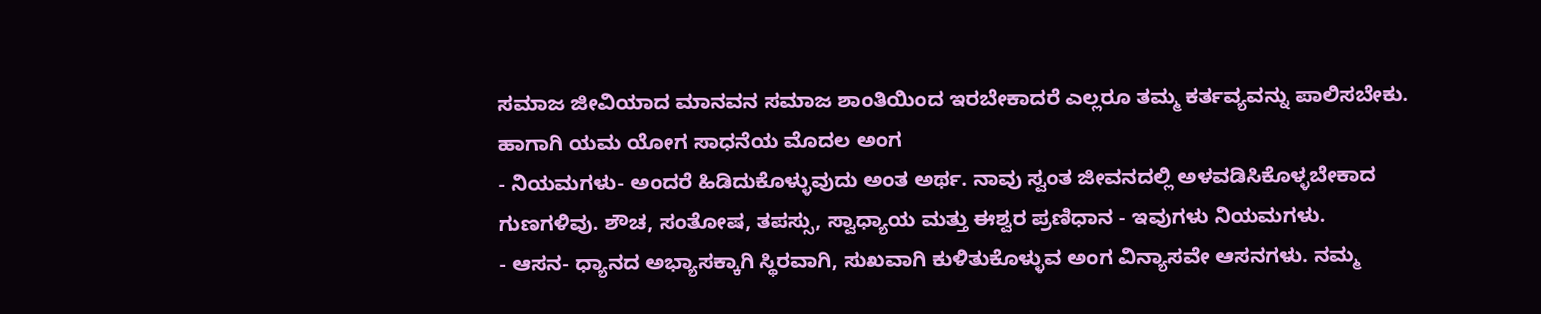ಸಮಾಜ ಜೀವಿಯಾದ ಮಾನವನ ಸಮಾಜ ಶಾಂತಿಯಿಂದ ಇರಬೇಕಾದರೆ ಎಲ್ಲರೂ ತಮ್ಮ ಕರ್ತವ್ಯವನ್ನು ಪಾಲಿಸಬೇಕು. ಹಾಗಾಗಿ ಯಮ ಯೋಗ ಸಾಧನೆಯ ಮೊದಲ ಅಂಗ
- ನಿಯಮಗಳು- ಅಂದರೆ ಹಿಡಿದುಕೊಳ್ಳುವುದು ಅಂತ ಅರ್ಥ. ನಾವು ಸ್ವಂತ ಜೀವನದಲ್ಲಿ ಅಳವಡಿಸಿಕೊಳ್ಳಬೇಕಾದ ಗುಣಗಳಿವು. ಶೌಚ, ಸಂತೋಷ, ತಪಸ್ಸು, ಸ್ವಾಧ್ಯಾಯ ಮತ್ತು ಈಶ್ವರ ಪ್ರಣಿಧಾನ - ಇವುಗಳು ನಿಯಮಗಳು.
- ಆಸನ- ಧ್ಯಾನದ ಅಭ್ಯಾಸಕ್ಕಾಗಿ ಸ್ಥಿರವಾಗಿ, ಸುಖವಾಗಿ ಕುಳಿತುಕೊಳ್ಳುವ ಅಂಗ ವಿನ್ಯಾಸವೇ ಆಸನಗಳು. ನಮ್ಮ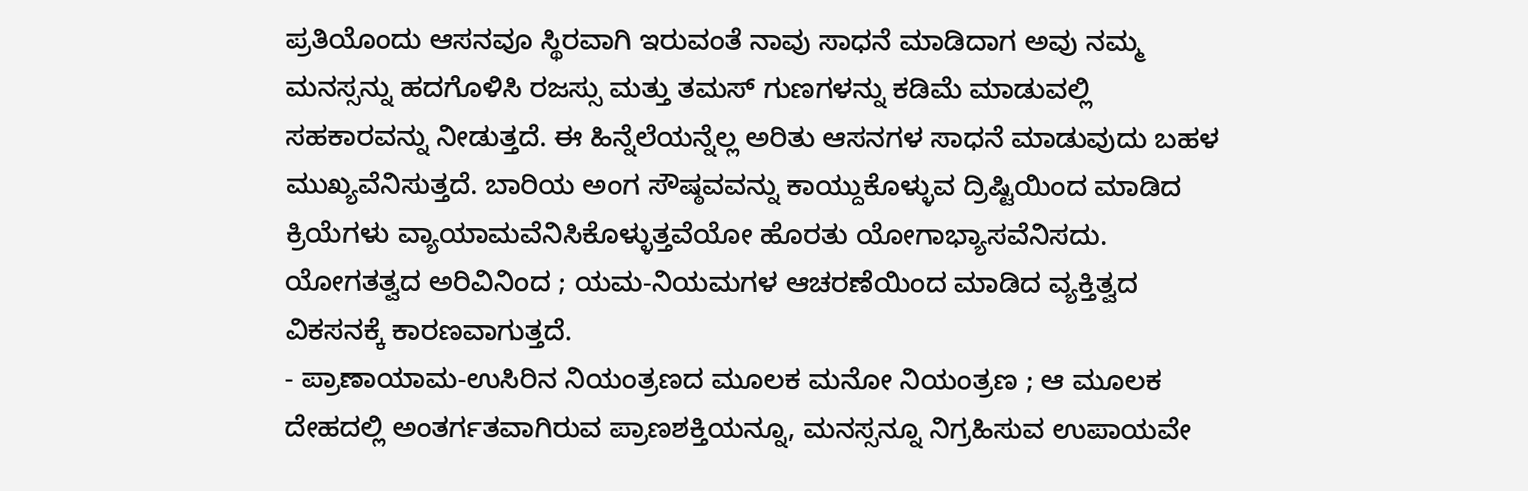ಪ್ರತಿಯೊಂದು ಆಸನವೂ ಸ್ಥಿರವಾಗಿ ಇರುವಂತೆ ನಾವು ಸಾಧನೆ ಮಾಡಿದಾಗ ಅವು ನಮ್ಮ ಮನಸ್ಸನ್ನು ಹದಗೊಳಿಸಿ ರಜಸ್ಸು ಮತ್ತು ತಮಸ್ ಗುಣಗಳನ್ನು ಕಡಿಮೆ ಮಾಡುವಲ್ಲಿ ಸಹಕಾರವನ್ನು ನೀಡುತ್ತದೆ. ಈ ಹಿನ್ನೆಲೆಯನ್ನೆಲ್ಲ ಅರಿತು ಆಸನಗಳ ಸಾಧನೆ ಮಾಡುವುದು ಬಹಳ ಮುಖ್ಯವೆನಿಸುತ್ತದೆ. ಬಾರಿಯ ಅಂಗ ಸೌಷ್ಠವವನ್ನು ಕಾಯ್ದುಕೊಳ್ಳುವ ದ್ರಿಷ್ಟಿಯಿಂದ ಮಾಡಿದ ಕ್ರಿಯೆಗಳು ವ್ಯಾಯಾಮವೆನಿಸಿಕೊಳ್ಳುತ್ತವೆಯೋ ಹೊರತು ಯೋಗಾಭ್ಯಾಸವೆನಿಸದು. ಯೋಗತತ್ವದ ಅರಿವಿನಿಂದ ; ಯಮ-ನಿಯಮಗಳ ಆಚರಣೆಯಿಂದ ಮಾಡಿದ ವ್ಯಕ್ತಿತ್ವದ ವಿಕಸನಕ್ಕೆ ಕಾರಣವಾಗುತ್ತದೆ.
- ಪ್ರಾಣಾಯಾಮ-ಉಸಿರಿನ ನಿಯಂತ್ರಣದ ಮೂಲಕ ಮನೋ ನಿಯಂತ್ರಣ ; ಆ ಮೂಲಕ ದೇಹದಲ್ಲಿ ಅಂತರ್ಗತವಾಗಿರುವ ಪ್ರಾಣಶಕ್ತಿಯನ್ನೂ, ಮನಸ್ಸನ್ನೂ ನಿಗ್ರಹಿಸುವ ಉಪಾಯವೇ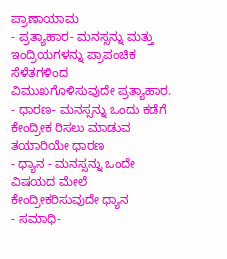ಪ್ರಾಣಾಯಾಮ
- ಪ್ರತ್ಯಾಹಾರ- ಮನಸ್ಸನ್ನು ಮತ್ತು ಇಂದ್ರಿಯಗಳನ್ನು ಪ್ರಾಪಂಚಿಕ ಸೆಳೆತಗಳಿಂದ ವಿಮುಖಗೊಳಿಸುವುದೇ ಪ್ರತ್ಯಾಹಾರ.
- ಧಾರಣ- ಮನಸ್ಸನ್ನು ಒಂದು ಕಡೆಗೆ ಕೇಂದ್ರೀಕ ರಿಸಲು ಮಾಡುವ ತಯಾರಿಯೇ ಧಾರಣ
- ಧ್ಯಾನ - ಮನಸ್ಸನ್ನು ಒಂದೇ ವಿಷಯದ ಮೇಲೆ ಕೇಂದ್ರೀಕರಿಸುವುದೇ ಧ್ಯಾನ
- ಸಮಾಧಿ-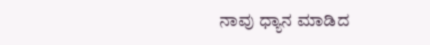ನಾವು ಧ್ಯಾನ ಮಾಡಿದ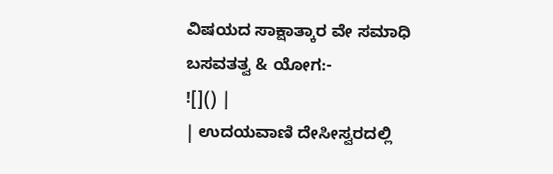ವಿಷಯದ ಸಾಕ್ಷಾತ್ಕಾರ ವೇ ಸಮಾಧಿ
ಬಸವತತ್ವ & ಯೋಗ:-
![]() |
| ಉದಯವಾಣಿ ದೇಸೀಸ್ವರದಲ್ಲಿ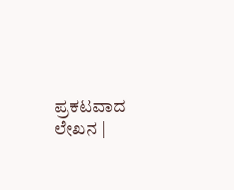ಪ್ರಕಟವಾದ ಲೇಖನ |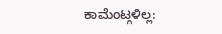ಕಾಮೆಂಟ್ಗಳಿಲ್ಲ: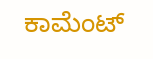ಕಾಮೆಂಟ್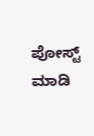ಪೋಸ್ಟ್ ಮಾಡಿ